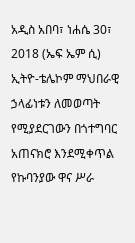አዲስ አበባ፣ ነሐሴ 30፣ 2018 (ኤፍ ኤም ሲ) ኢትዮ-ቴሌኮም ማህበራዊ ኃላፊነቱን ለመወጣት የሚያደርገውን በጎተግባር አጠናክሮ እንደሚቀጥል የኩባንያው ዋና ሥራ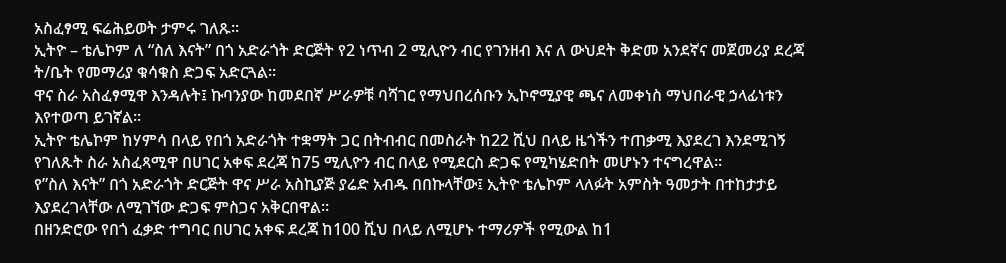አስፈፃሚ ፍሬሕይወት ታምሩ ገለጹ።
ኢትዮ – ቴሌኮም ለ “ስለ እናት” በጎ አድራጎት ድርጅት የ2 ነጥብ 2 ሚሊዮን ብር የገንዘብ እና ለ ውህደት ቅድመ አንደኛና መጀመሪያ ደረጃ ት/ቤት የመማሪያ ቁሳቁስ ድጋፍ አድርጓል።
ዋና ስራ አስፈፃሚዋ እንዳሉት፤ ኩባንያው ከመደበኛ ሥራዎቹ ባሻገር የማህበረሰቡን ኢኮኖሚያዊ ጫና ለመቀነስ ማህበራዊ ኃላፊነቱን እየተወጣ ይገኛል።
ኢትዮ ቴሌኮም ከሃምሳ በላይ የበጎ አድራጎት ተቋማት ጋር በትብብር በመስራት ከ22 ሺህ በላይ ዜጎችን ተጠቃሚ እያደረገ እንደሚገኝ የገለጹት ስራ አስፈጻሚዋ በሀገር አቀፍ ደረጃ ከ75 ሚሊዮን ብር በላይ የሚደርስ ድጋፍ የሚካሄድበት መሆኑን ተናግረዋል።
የ”ስለ እናት” በጎ አድራጎት ድርጅት ዋና ሥራ አስኪያጅ ያሬድ አብዱ በበኩላቸው፤ ኢትዮ ቴሌኮም ላለፉት አምስት ዓመታት በተከታታይ እያደረገላቸው ለሚገኘው ድጋፍ ምስጋና አቅርበዋል።
በዘንድሮው የበጎ ፈቃድ ተግባር በሀገር አቀፍ ደረጃ ከ100 ሺህ በላይ ለሚሆኑ ተማሪዎች የሚውል ከ1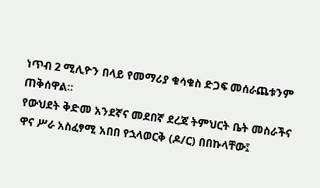ነጥብ 2 ሚሊዮን በላይ የመማሪያ ቁሳቁስ ድጋፍ መሰራጨቱንም ጠቅሰዋል።
የውህደት ቅድመ አንደኛና መደበኛ ደረጃ ትምህርት ቤት መስራችና ዋና ሥራ አስፈፃሚ አበበ የኋላወርቅ (ዶ/ር) በበኩላቸው፤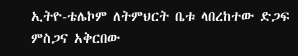ኢትዮ-ቴሌኮም ለትምህርት ቤቱ ላበረከተው ድጋፍ ምስጋና አቅርበው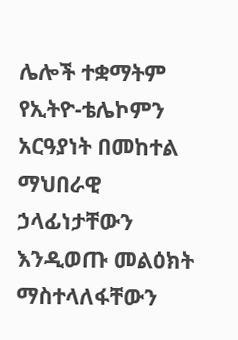ሌሎች ተቋማትም የኢትዮ-ቴሌኮምን አርዓያነት በመከተል ማህበራዊ ኃላፊነታቸውን እንዲወጡ መልዕክት ማስተላለፋቸውን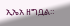ኢኤአ ዘግቧል።